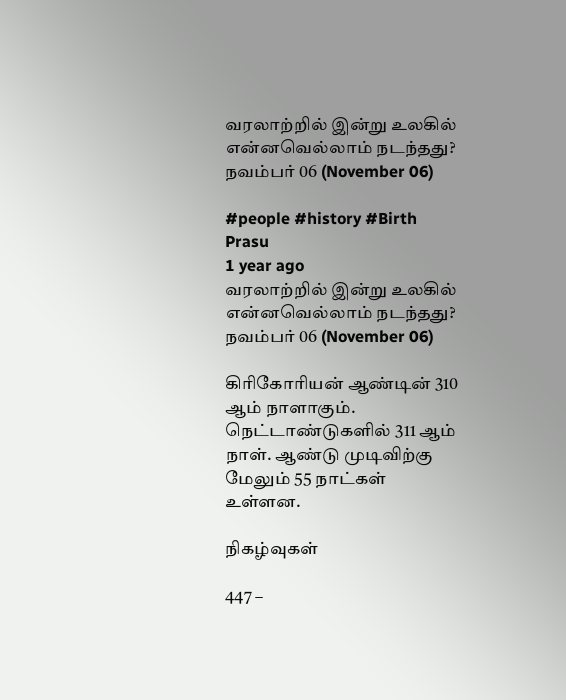வரலாற்றில் இன்று உலகில் என்னவெல்லாம் நடந்தது? நவம்பர் 06 (November 06)

#people #history #Birth
Prasu
1 year ago
வரலாற்றில் இன்று உலகில் என்னவெல்லாம் நடந்தது? நவம்பர் 06 (November 06)

கிரிகோரியன் ஆண்டின் 310 ஆம் நாளாகும். நெட்டாண்டுகளில் 311 ஆம் நாள். ஆண்டு முடிவிற்கு மேலும் 55 நாட்கள் உள்ளன.

நிகழ்வுகள்

447 –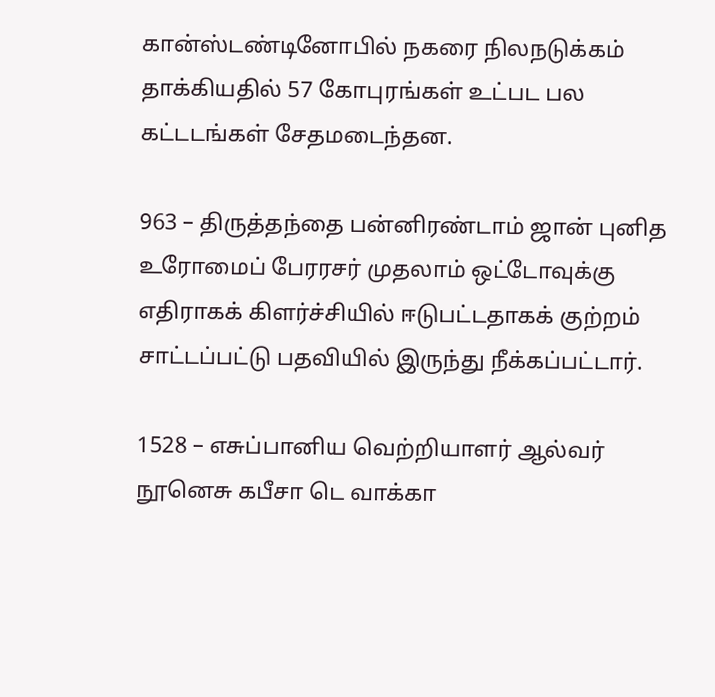கான்ஸ்டண்டினோபில் நகரை நிலநடுக்கம் தாக்கியதில் 57 கோபுரங்கள் உட்பட பல கட்டடங்கள் சேதமடைந்தன.

963 – திருத்தந்தை பன்னிரண்டாம் ஜான் புனித உரோமைப் பேரரசர் முதலாம் ஒட்டோவுக்கு எதிராகக் கிளர்ச்சியில் ஈடுபட்டதாகக் குற்றம் சாட்டப்பட்டு பதவியில் இருந்து நீக்கப்பட்டார்.

1528 – எசுப்பானிய வெற்றியாளர் ஆல்வர் நூனெசு கபீசா டெ வாக்கா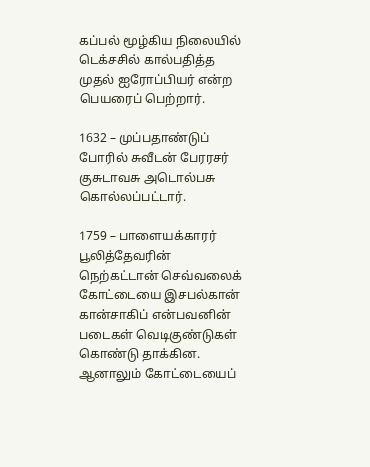கப்பல் மூழ்கிய நிலையில் டெக்சசில் கால்பதித்த முதல் ஐரோப்பியர் என்ற பெயரைப் பெற்றார்.

1632 – முப்பதாண்டுப் போரில் சுவீடன் பேரரசர் குசுடாவசு அடொல்பசு கொல்லப்பட்டார்.

1759 – பாளையக்காரர் பூலித்தேவரின் நெற்கட்டான் செவ்வலைக் கோட்டையை இசபல்கான் கான்சாகிப் என்பவனின் படைகள் வெடிகுண்டுகள் கொண்டு தாக்கின. ஆனாலும் கோட்டையைப்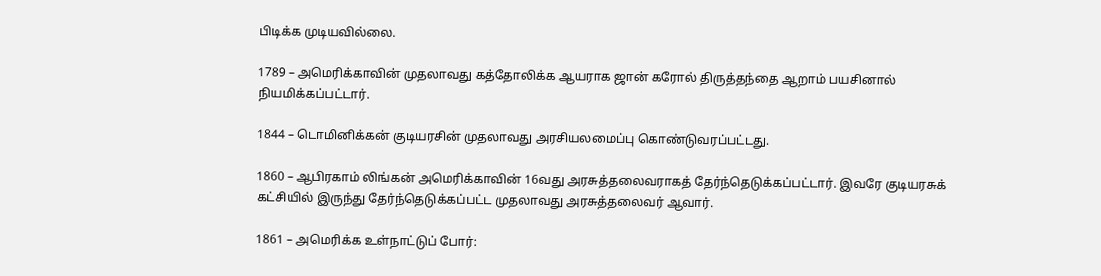பிடிக்க முடியவில்லை.

1789 – அமெரிக்காவின் முதலாவது கத்தோலிக்க ஆயராக ஜான் கரோல் திருத்தந்தை ஆறாம் பயசினால் நியமிக்கப்பட்டார்.

1844 – டொமினிக்கன் குடியரசின் முதலாவது அரசியலமைப்பு கொண்டுவரப்பட்டது.

1860 – ஆபிரகாம் லிங்கன் அமெரிக்காவின் 16வது அரசுத்தலைவராகத் தேர்ந்தெடுக்கப்பட்டார். இவரே குடியரசுக் கட்சியில் இருந்து தேர்ந்தெடுக்கப்பட்ட முதலாவது அரசுத்தலைவர் ஆவார்.

1861 – அமெரிக்க உள்நாட்டுப் போர்: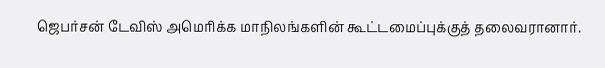ஜெபர்சன் டேவிஸ் அமெரிக்க மாநிலங்களின் கூட்டமைப்புக்குத் தலைவரானார்.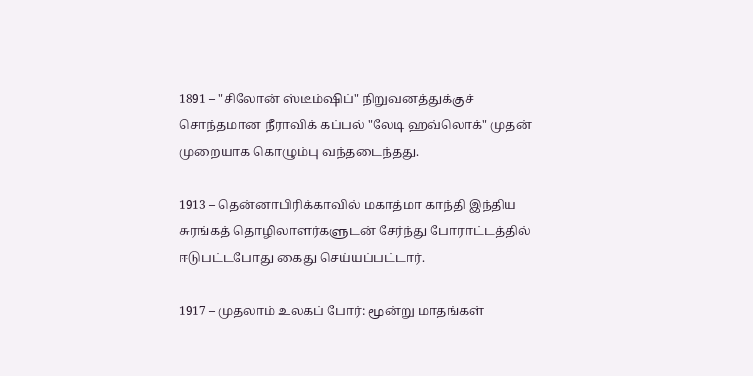1891 – "சிலோன் ஸ்டீம்ஷிப்" நிறுவனத்துக்குச் சொந்தமான நீராவிக் கப்பல் "லேடி ஹவ்லொக்" முதன் முறையாக கொழும்பு வந்தடைந்தது.

1913 – தென்னாபிரிக்காவில் மகாத்மா காந்தி இந்திய சுரங்கத் தொழிலாளர்களுடன் சேர்ந்து போராட்டத்தில் ஈடுபட்டபோது கைது செய்யப்பட்டார்.

1917 – முதலாம் உலகப் போர்: மூன்று மாதங்கள்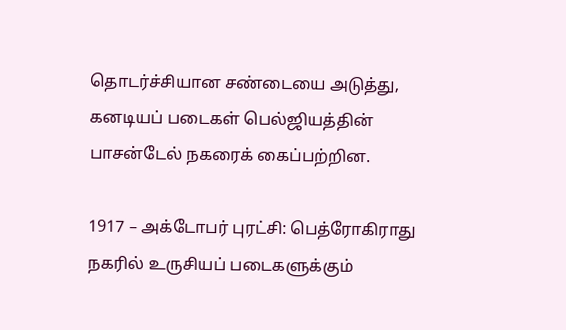தொடர்ச்சியான சண்டையை அடுத்து, கனடியப் படைகள் பெல்ஜியத்தின் பாசன்டேல் நகரைக் கைப்பற்றின.

1917 – அக்டோபர் புரட்சி: பெத்ரோகிராது நகரில் உருசியப் படைகளுக்கும்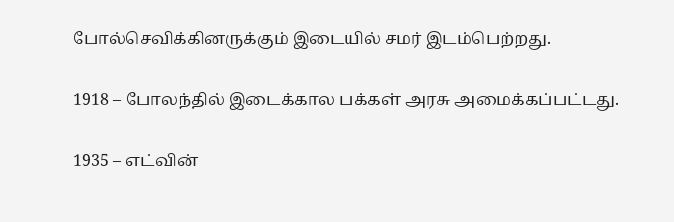போல்செவிக்கினருக்கும் இடையில் சமர் இடம்பெற்றது.

1918 – போலந்தில் இடைக்கால பக்கள் அரசு அமைக்கப்பட்டது.

1935 – எட்வின்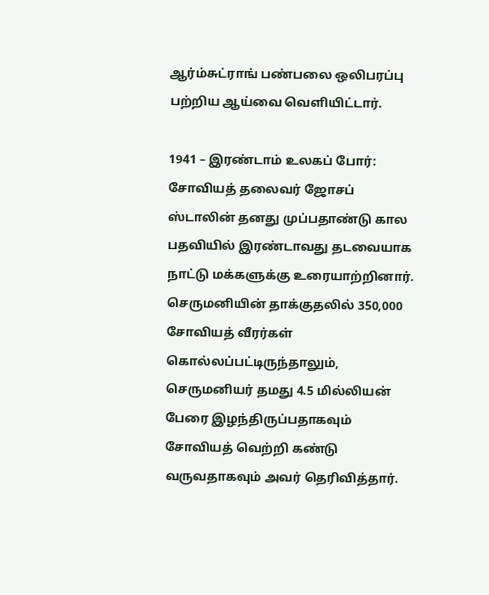ஆர்ம்சுட்ராங் பண்பலை ஒலிபரப்பு பற்றிய ஆய்வை வெளியிட்டார்.

1941 – இரண்டாம் உலகப் போர்: சோவியத் தலைவர் ஜோசப் ஸ்டாலின் தனது முப்பதாண்டு கால பதவியில் இரண்டாவது தடவையாக நாட்டு மக்களுக்கு உரையாற்றினார். செருமனியின் தாக்குதலில் 350,000 சோவியத் வீரர்கள் கொல்லப்பட்டிருந்தாலும், செருமனியர் தமது 4.5 மில்லியன் பேரை இழந்திருப்பதாகவும் சோவியத் வெற்றி கண்டு வருவதாகவும் அவர் தெரிவித்தார்.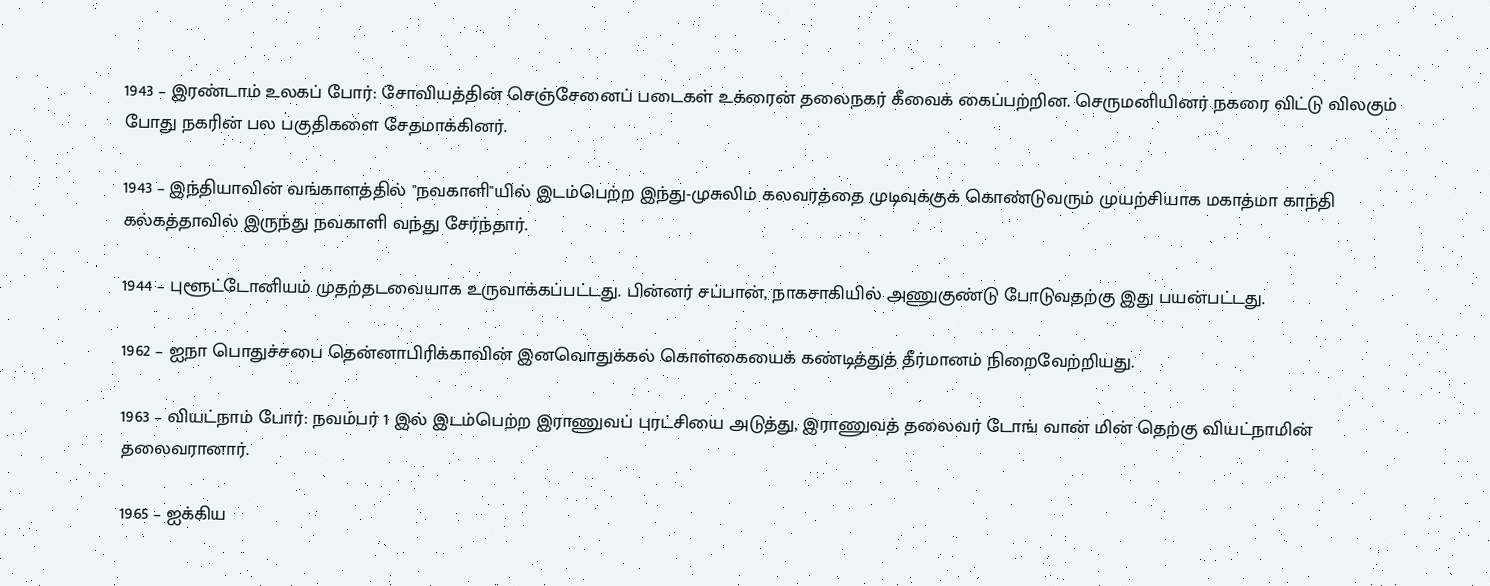1943 – இரண்டாம் உலகப் போர்: சோவியத்தின் செஞ்சேனைப் படைகள் உக்ரைன் தலைநகர் கீவைக் கைப்பற்றின. செருமனியினர் நகரை விட்டு விலகும் போது நகரின் பல பகுதிகளை சேதமாக்கினர்.

1943 – இந்தியாவின் வங்காளத்தில் "நவகாளி"யில் இடம்பெற்ற இந்து-முசுலிம் கலவரத்தை முடிவுக்குக் கொண்டுவரும் முயற்சியாக மகாத்மா காந்தி கல்கத்தாவில் இருந்து நவகாளி வந்து சேர்ந்தார்.

1944 – புளூட்டோனியம் முதற்தடவையாக உருவாக்கப்பட்டது. பின்னர் சப்பான், நாகசாகியில் அணுகுண்டு போடுவதற்கு இது பயன்பட்டது.

1962 – ஐநா பொதுச்சபை தென்னாபிரிக்காவின் இனவொதுக்கல் கொள்கையைக் கண்டித்துத் தீர்மானம் நிறைவேற்றியது.

1963 – வியட்நாம் போர்: நவம்பர் 1 இல் இடம்பெற்ற இராணுவப் புரட்சியை அடுத்து, இராணுவத் தலைவர் டோங் வான் மின் தெற்கு வியட்நாமின் தலைவரானார்.

1965 – ஐக்கிய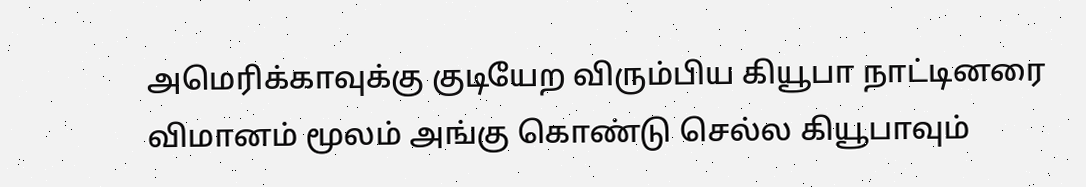அமெரிக்காவுக்கு குடியேற விரும்பிய கியூபா நாட்டினரை விமானம் மூலம் அங்கு கொண்டு செல்ல கியூபாவும்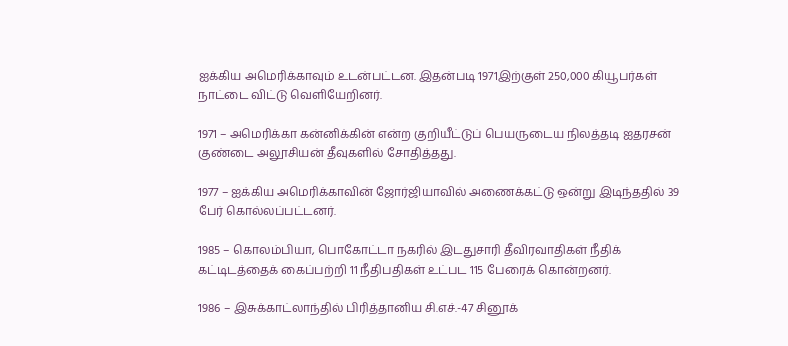ஐக்கிய அமெரிக்காவும் உடன்பட்டன. இதன்படி 1971இற்குள் 250,000 கியூபர்கள் நாட்டை விட்டு வெளியேறினர்.

1971 – அமெரிக்கா கன்னிக்கின் என்ற குறியீட்டுப் பெயருடைய நிலத்தடி ஐதரசன் குண்டை அலூசியன் தீவுகளில் சோதித்தது.

1977 – ஐக்கிய அமெரிக்காவின் ஜோர்ஜியாவில் அணைக்கட்டு ஒன்று இடிந்ததில் 39 பேர் கொல்லப்பட்டனர்.

1985 – கொலம்பியா, பொகோட்டா நகரில் இடதுசாரி தீவிரவாதிகள் நீதிக் கட்டிடத்தைக் கைப்பற்றி 11 நீதிபதிகள் உட்பட 115 பேரைக் கொன்றனர்.

1986 – இசுக்காட்லாந்தில் பிரித்தானிய சி.எச்.-47 சினூக்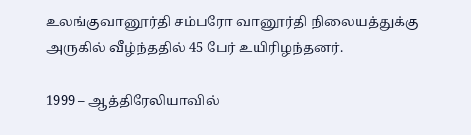உலங்குவானூர்தி சம்பரோ வானூர்தி நிலையத்துக்கு அருகில் வீழ்ந்ததில் 45 பேர் உயிரிழந்தனர்.

1999 – ஆத்திரேலியாவில்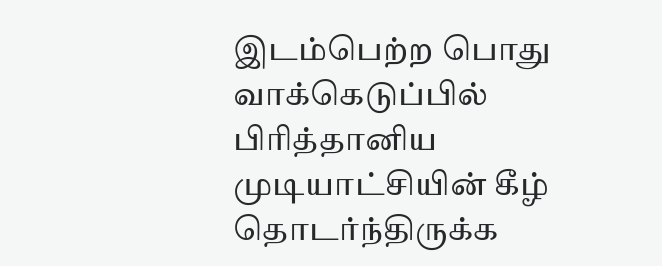இடம்பெற்ற பொது வாக்கெடுப்பில் பிரித்தானிய முடியாட்சியின் கீழ் தொடர்ந்திருக்க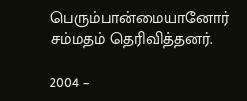பெரும்பான்மையானோர் சம்மதம் தெரிவித்தனர்.

2004 –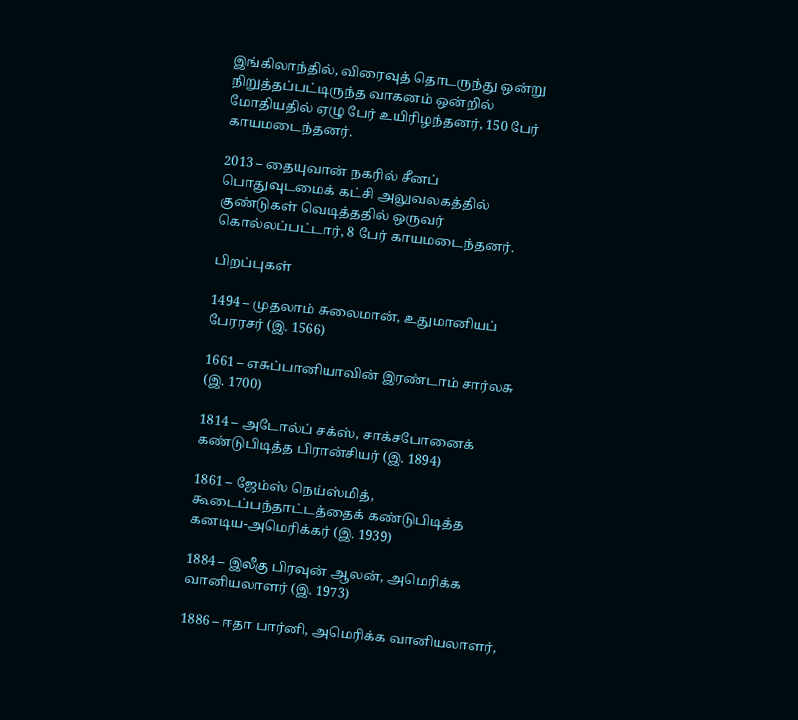இங்கிலாந்தில், விரைவுத் தொடருந்து ஒன்று நிறுத்தப்பட்டிருந்த வாகனம் ஒன்றில் மோதியதில் ஏழு பேர் உயிரிழந்தனர், 150 பேர் காயமடைந்தனர்.

2013 – தையுவான் நகரில் சீனப் பொதுவுடமைக் கட்சி அலுவலகத்தில் குண்டுகள் வெடித்ததில் ஒருவர் கொல்லப்பட்டார், 8 பேர் காயமடைந்தனர்.

பிறப்புகள்

1494 – முதலாம் சுலைமான், உதுமானியப் பேரரசர் (இ. 1566)

1661 – எசுப்பானியாவின் இரண்டாம் சார்லசு (இ. 1700)

1814 – அடோல்ப் சக்ஸ், சாக்சபோனைக் கண்டுபிடித்த பிரான்சியர் (இ. 1894)

1861 – ஜேம்ஸ் நெய்ஸ்மித், கூடைப்பந்தாட்டத்தைக் கண்டுபிடித்த கனடிய-அமெரிக்கர் (இ. 1939)

1884 – இலீகு பிரவுன் ஆலன், அமெரிக்க வானியலாளர் (இ. 1973)

1886 – ஈதா பார்னி, அமெரிக்க வானியலாளர்,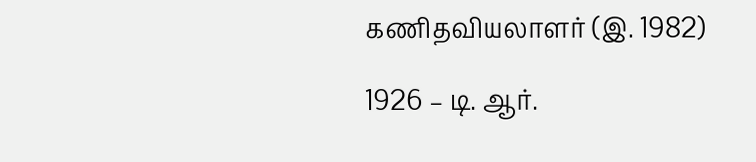கணிதவியலாளர் (இ. 1982)

1926 – டி. ஆர்.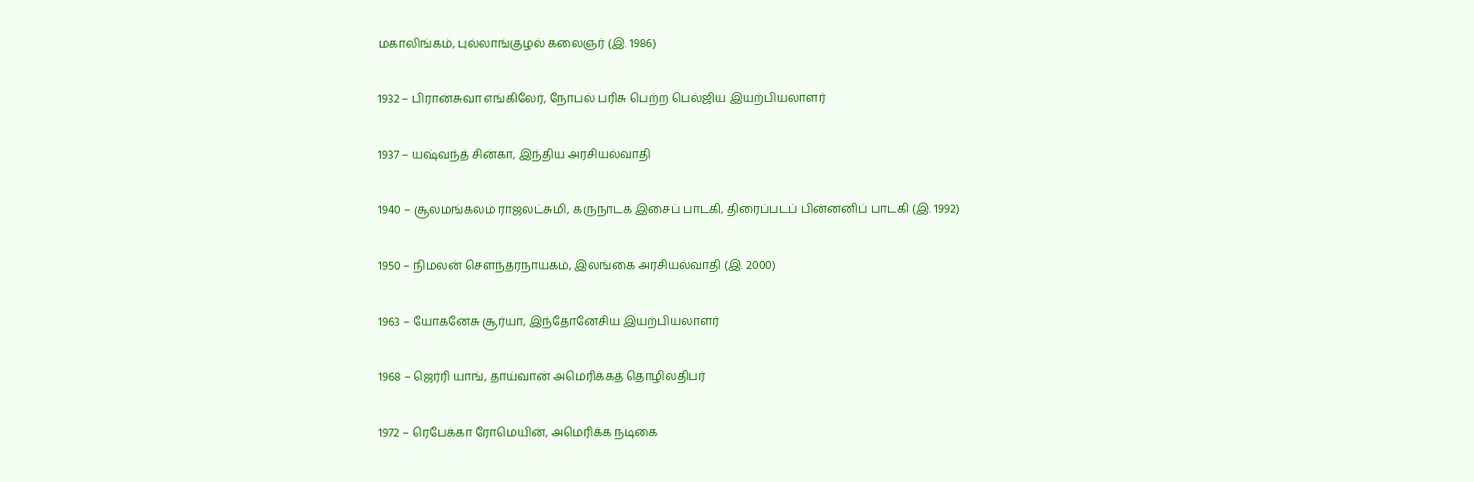மகாலிங்கம், புல்லாங்குழல் கலைஞர் (இ. 1986)

1932 – பிரான்சுவா எங்கிலேர், நோபல் பரிசு பெற்ற பெல்ஜிய இயற்பியலாளர்

1937 – யஷ்வந்த் சின்கா, இந்திய அரசியல்வாதி

1940 – சூலமங்கலம் ராஜலட்சுமி, கருநாடக இசைப் பாடகி, திரைப்படப் பின்னனிப் பாடகி (இ. 1992)

1950 – நிமலன் சௌந்தரநாயகம், இலங்கை அரசியல்வாதி (இ. 2000)

1963 – யோகனேசு சூர்யா, இந்தோனேசிய இயற்பியலாளர்

1968 – ஜெர்ரி யாங், தாய்வான் அமெரிக்கத் தொழிலதிபர்

1972 – ரெபேக்கா ரோமெயின், அமெரிக்க நடிகை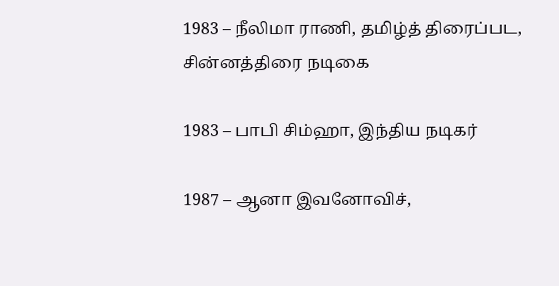1983 – நீலிமா ராணி, தமிழ்த் திரைப்பட, சின்னத்திரை நடிகை

1983 – பாபி சிம்ஹா, இந்திய நடிகர்

1987 – ஆனா இவனோவிச்,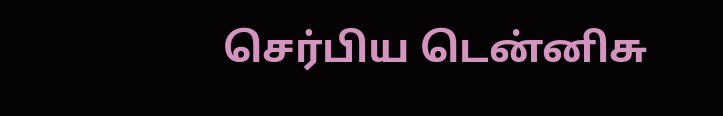செர்பிய டென்னிசு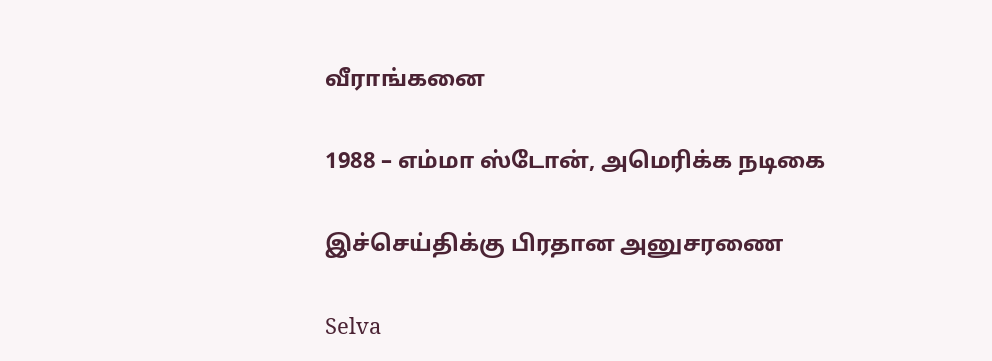வீராங்கனை

1988 – எம்மா ஸ்டோன், அமெரிக்க நடிகை

இச்செய்திக்கு பிரதான அனுசரணை

Selva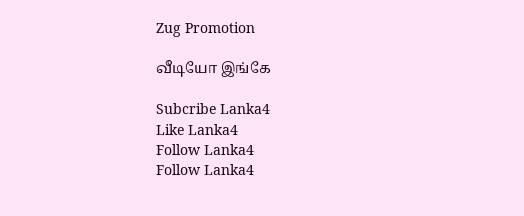Zug Promotion

வீடியோ இங்கே

Subcribe Lanka4
Like Lanka4
Follow Lanka4
Follow Lanka4